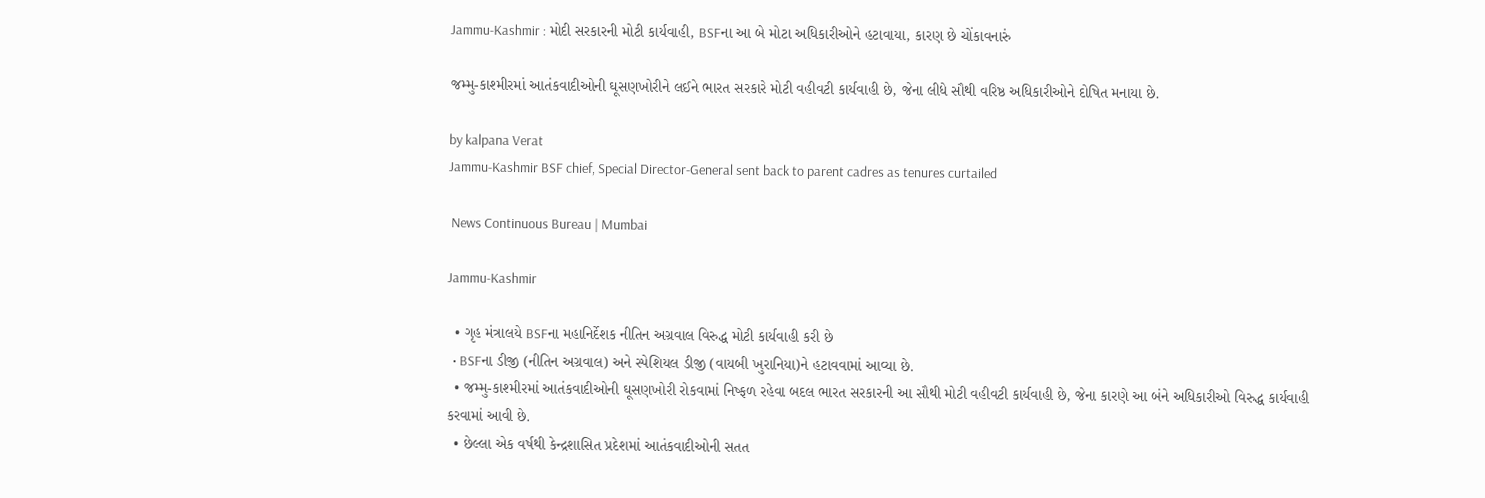Jammu-Kashmir : મોદી સરકારની મોટી કાર્યવાહી, BSFના આ બે મોટા અધિકારીઓને હટાવાયા, કારણ છે ચોંકાવનારું

જમ્મુ-કાશ્મીરમાં આતંકવાદીઓની ઘૂસણખોરીને લઈને ભારત સરકારે મોટી વહીવટી કાર્યવાહી છે, જેના લીધે સૌથી વરિષ્ઠ અધિકારીઓને દોષિત મનાયા છે.

by kalpana Verat
Jammu-Kashmir BSF chief, Special Director-General sent back to parent cadres as tenures curtailed

 News Continuous Bureau | Mumbai

Jammu-Kashmir

  • ગૃહ મંત્રાલયે BSFના મહાનિર્દેશક નીતિન અગ્રવાલ વિરુદ્ધ મોટી કાર્યવાહી કરી છે
  • BSFના ડીજી (નીતિન અગ્રવાલ) અને સ્પેશિયલ ડીજી (વાયબી ખુરાનિયા)ને હટાવવામાં આવ્યા છે.
  • જમ્મુ-કાશ્મીરમાં આતંકવાદીઓની ઘૂસણખોરી રોકવામાં નિષ્ફળ રહેવા બદલ ભારત સરકારની આ સૌથી મોટી વહીવટી કાર્યવાહી છે, જેના કારણે આ બંને અધિકારીઓ વિરુદ્ધ કાર્યવાહી કરવામાં આવી છે.
  • છેલ્લા એક વર્ષથી કેન્દ્રશાસિત પ્રદેશમાં આતંકવાદીઓની સતત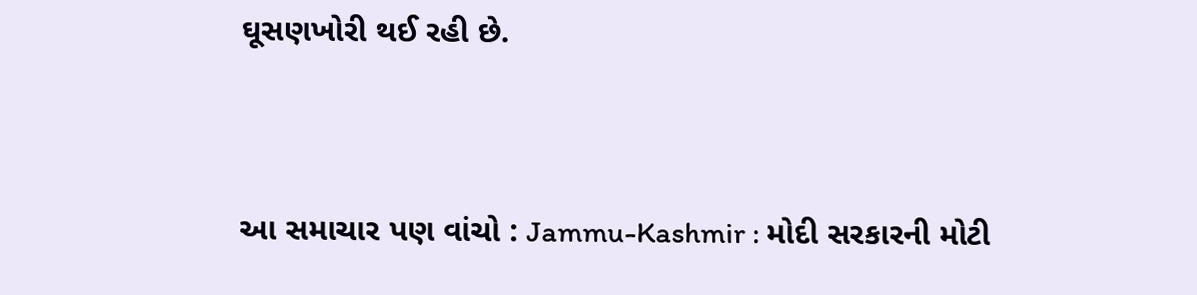ઘૂસણખોરી થઈ રહી છે.



આ સમાચાર પણ વાંચો : Jammu-Kashmir : મોદી સરકારની મોટી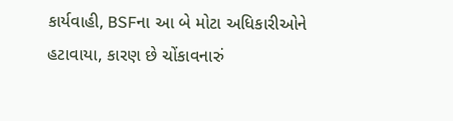કાર્યવાહી, BSFના આ બે મોટા અધિકારીઓને હટાવાયા, કારણ છે ચોંકાવનારું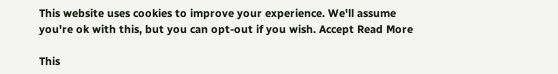This website uses cookies to improve your experience. We'll assume you're ok with this, but you can opt-out if you wish. Accept Read More

This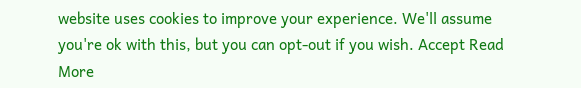website uses cookies to improve your experience. We'll assume you're ok with this, but you can opt-out if you wish. Accept Read More